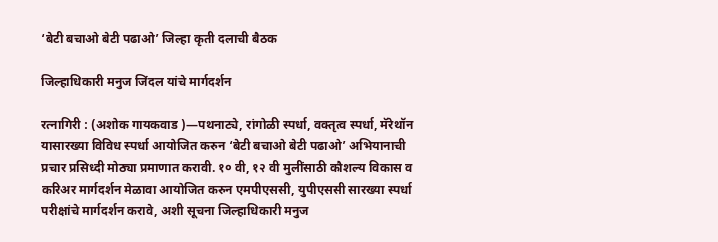‘बेटी बचाओ बेटी पढाओ’ जिल्हा कृती दलाची बैठक

जिल्हाधिकारी मनुज जिंदल यांचे मार्गदर्शन

रत्नागिरी : (अशोक गायकवाड )—पथनाट्ये, रांगोळी स्पर्धा, वक्तृत्व स्पर्धा, मॅरेथॉन यासारख्या विविध स्पर्धा आयोजित करुन ‘बेटी बचाओ बेटी पढाओ’ अभियानाची प्रचार प्रसिध्दी मोठ्या प्रमाणात करावी. १० वी, १२ वी मुलींसाठी कौशल्य विकास व करिअर मार्गदर्शन मेळावा आयोजित करुन एमपीएससी, युपीएससी सारख्या स्पर्धा परीक्षांचे मार्गदर्शन करावे, अशी सूचना जिल्हाधिकारी मनुज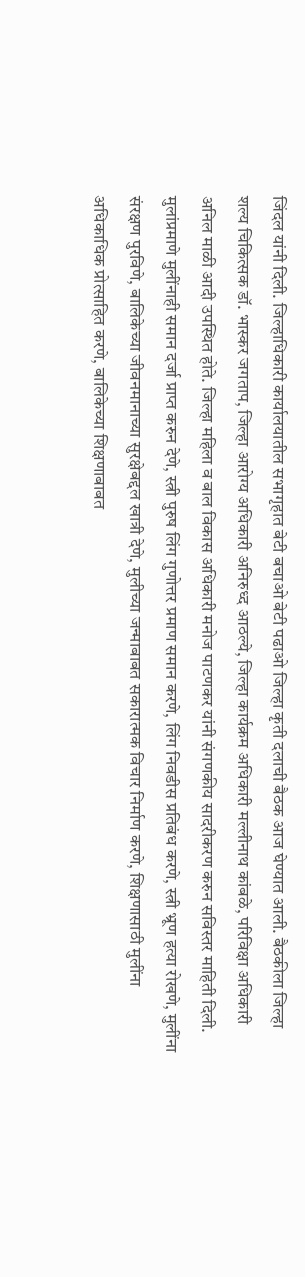जिंदल यांनी दिली. जिल्हाधिकारी कार्यालयातील सभागृहात बेटी बचाओ बेटी पढाओ जिल्हा कृती दलाची बैठक आज घेण्यात आली. बैठकीला जिल्हा शल्य चिकित्सक डॉ. भास्कर जगताप, जिल्हा आरोग्य अधिकारी अनिरुध्द आठल्ये, जिल्हा कार्यक्रम अधिकारी मल्लीनाथ कांबळे, परिविक्षा अधिकारी अनिल माळी आदी उपस्थित होते. जिल्हा महिला व बाल विकास अधिकारी मनोज पाटणकर यांनी संगणकीय सादरीकरण करुन सविस्तर माहिती दिली. मुलांप्रमाणे मुलींनाही समान दर्जा प्राप्त करुन देणे, स्त्री पुरुष लिंग गुणोत्तर प्रमाण समान करणे, लिंग निवडीस प्रतिबंध करणे, स्त्री भ्रूण हत्या रोखणे, मुलींना संरक्षण पुरविणे, बालिकेच्या जीवनमानाच्या सुरक्षेबद्दल खात्री देणे, मुलीच्या जन्माबाबत सकारात्मक विचार निर्माण करणे, शिक्षणासाठी मुलींना अधिकाधिक प्रोत्साहित करणे, बालिकेच्या शिक्षणाबाबत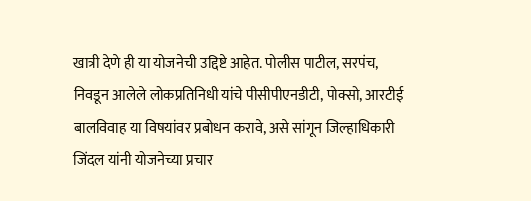खात्री देणे ही या योजनेची उद्दिष्टे आहेत. पोलीस पाटील, सरपंच, निवडून आलेले लोकप्रतिनिधी यांचे पीसीपीएनडीटी, पोक्सो, आरटीई बालविवाह या विषयांवर प्रबोधन करावे, असे सांगून जिल्हाधिकारी जिंदल यांनी योजनेच्या प्रचार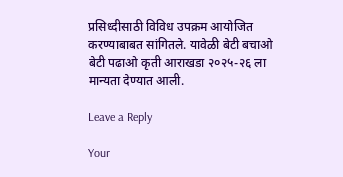प्रसिध्दीसाठी विविध उपक्रम आयोजित करण्याबाबत सांगितले. यावेळी बेटी बचाओ बेटी पढाओ कृती आराखडा २०२५-२६ ला मान्यता देण्यात आली.

Leave a Reply

Your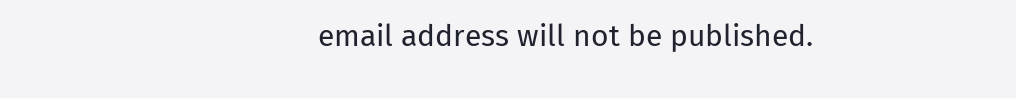email address will not be published.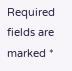Required fields are marked *